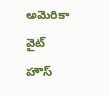అమెరికా వైట్ హౌస్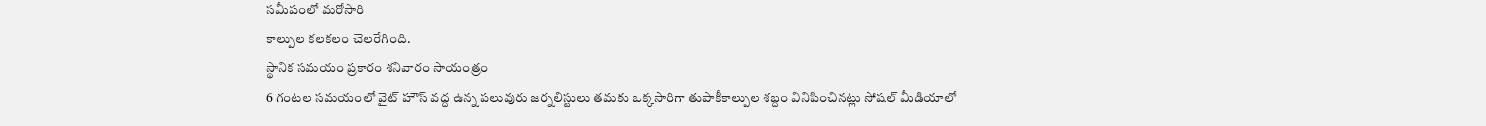సమీపంలో మరోసారి
కాల్పుల కలకలం చెలరేగింది.
స్థానిక సమయం ప్రకారం శనివారం సాయంత్రం
6 గంటల సమయంలో వైట్ హౌస్ వద్ద ఉన్న పలువురు జర్నలిస్టులు తమకు ఒక్కసారిగా తుపాకీకాల్పుల శబ్దం వినిపించినట్లు సోషల్ మీడియాలో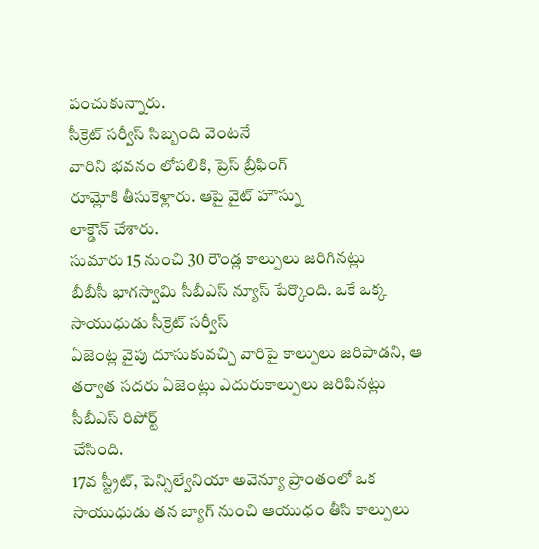పంచుకున్నారు.
సీక్రెట్ సర్వీస్ సిబ్బంది వెంటనే
వారిని భవనం లోపలికి, ప్రెస్ బ్రీఫింగ్
రూమ్లోకి తీసుకెళ్లారు. ఆపై వైట్ హౌస్ను
లాక్డౌన్ చేశారు.
సుమారు 15 నుంచి 30 రౌండ్ల కాల్పులు జరిగినట్లు
బీబీసీ భాగస్వామి సీబీఎస్ న్యూస్ పేర్కొంది. ఒకే ఒక్క సాయుధుడు సీక్రెట్ సర్వీస్
ఏజెంట్ల వైపు దూసుకువచ్చి వారిపై కాల్పులు జరిపాడని, ఆ తర్వాత సదరు ఏజెంట్లు ఎదురుకాల్పులు జరిపినట్లు సీబీఎస్ రిపోర్ట్
చేసింది.
17వ స్ట్రీట్, పెన్సిల్వేనియా అవెన్యూ ప్రాంతంలో ఒక సాయుధుడు తన బ్యాగ్ నుంచి ఆయుధం తీసి కాల్పులు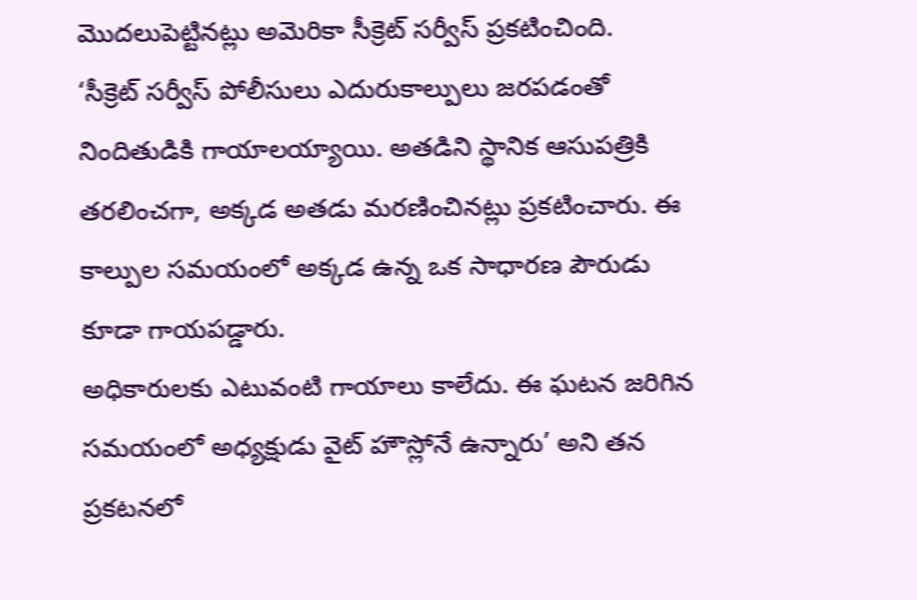మొదలుపెట్టినట్లు అమెరికా సీక్రెట్ సర్వీస్ ప్రకటించింది.
‘సీక్రెట్ సర్వీస్ పోలీసులు ఎదురుకాల్పులు జరపడంతో నిందితుడికి గాయాలయ్యాయి. అతడిని స్థానిక ఆసుపత్రికి తరలించగా, అక్కడ అతడు మరణించినట్లు ప్రకటించారు. ఈ కాల్పుల సమయంలో అక్కడ ఉన్న ఒక సాధారణ పౌరుడు కూడా గాయపడ్డారు.
అధికారులకు ఎటువంటి గాయాలు కాలేదు. ఈ ఘటన జరిగిన సమయంలో అధ్యక్షుడు వైట్ హౌస్లోనే ఉన్నారు’ అని తన ప్రకటనలో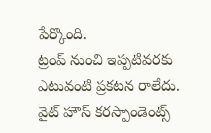పేర్కొంది.
ట్రంప్ నుంచి ఇప్పటివరకు ఎటువంటి ప్రకటన రాలేదు. వైట్ హౌస్ కరస్పాండెంట్స్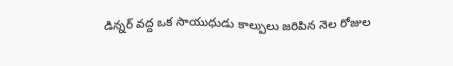డిన్నర్ వద్ద ఒక సాయుధుడు కాల్పులు జరిపిన నెల రోజుల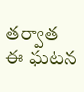తర్వాత ఈ ఘటన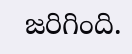జరిగింది.